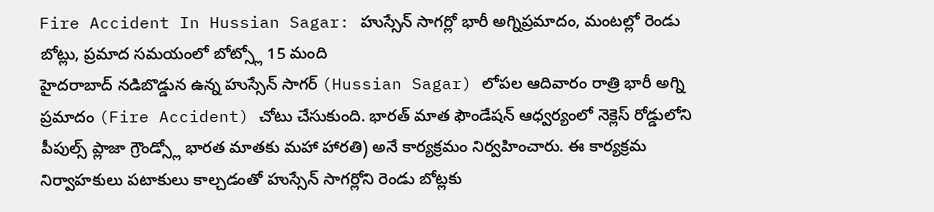Fire Accident In Hussian Sagar: హుస్సేన్ సాగర్లో భారీ అగ్నిప్రమాదం, మంటల్లో రెండు బోట్లు, ప్రమాద సమయంలో బోట్స్లో 15 మంది
హైదరాబాద్ నడిబొడ్డున ఉన్న హుస్సేన్ సాగర్ (Hussian Sagar) లోపల ఆదివారం రాత్రి భారీ అగ్ని ప్రమాదం (Fire Accident) చోటు చేసుకుంది. భారత్ మాత ఫౌండేషన్ ఆధ్వర్యంలో నెక్లెస్ రోడ్డులోని పీపుల్స్ ప్లాజా గ్రౌండ్స్లో భారత మాతకు మహా హారతి) అనే కార్యక్రమం నిర్వహించారు. ఈ కార్యక్రమ నిర్వాహకులు పటాకులు కాల్చడంతో హుస్సేన్ సాగర్లోని రెండు బోట్లకు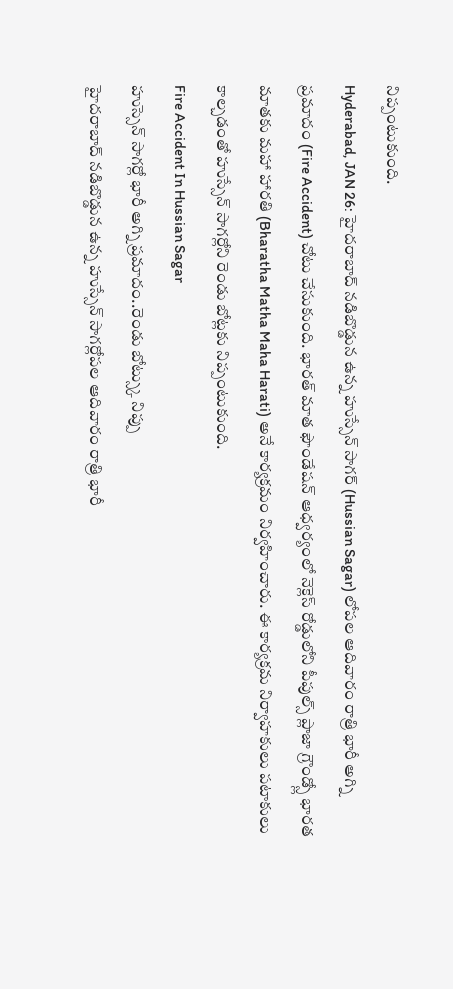నిప్పంటుకుంది.
Hyderabad, JAN 26: హైదరాబాద్ నడిబొడ్డున ఉన్న హుస్సేన్ సాగర్ (Hussian Sagar) లోపల ఆదివారం రాత్రి భారీ అగ్ని ప్రమాదం (Fire Accident) చోటు చేసుకుంది. భారత్ మాత ఫౌండేషన్ ఆధ్వర్యంలో నెక్లెస్ రోడ్డులోని పీపుల్స్ ప్లాజా గ్రౌండ్స్లో భారత మాతకు మహా హారతి (Bharatha Matha Maha Harati) అనే కార్యక్రమం నిర్వహించారు. ఈ కార్యక్రమ నిర్వాహకులు పటాకులు కాల్చడంతో హుస్సేన్ సాగర్లోని రెండు బోట్లకు నిప్పంటుకుంది.
Fire Accident In Hussian Sagar
హుస్సెన్ సాగర్లో భారీ అగ్ని ప్రమాదం..రెండు బోట్స్కు నిప్పు
హైదరాబాద్ నడిబొడ్డున ఉన్న హుస్సేన్ సాగర్లోపల ఆదివారం రాత్రి భారీ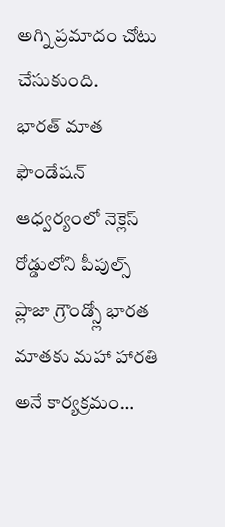అగ్ని ప్రమాదం చోటు చేసుకుంది.
భారత్ మాత ఫౌండేషన్ ఆధ్వర్యంలో నెక్లెస్ రోడ్డులోని పీపుల్స్ ప్లాజా గ్రౌండ్స్లో భారత మాతకు మహా హారతి అనే కార్యక్రమం…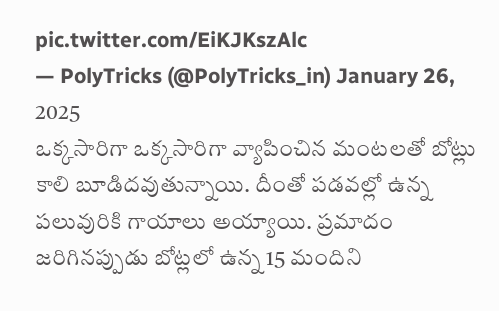pic.twitter.com/EiKJKszAlc
— PolyTricks (@PolyTricks_in) January 26, 2025
ఒక్కసారిగా ఒక్కసారిగా వ్యాపించిన మంటలతో బోట్లు కాలి బూడిదవుతున్నాయి. దీంతో పడవల్లో ఉన్న పలువురికి గాయాలు అయ్యాయి. ప్రమాదం జరిగినప్పుడు బోట్లలో ఉన్న 15 మందిని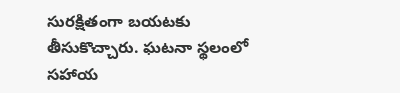సురక్షితంగా బయటకు తీసుకొచ్చారు. ఘటనా స్థలంలో సహాయ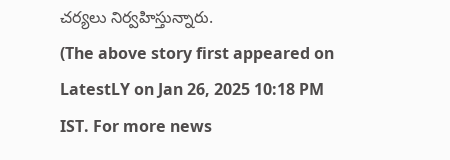చర్యలు నిర్వహిస్తున్నారు.
(The above story first appeared on LatestLY on Jan 26, 2025 10:18 PM IST. For more news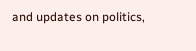and updates on politics,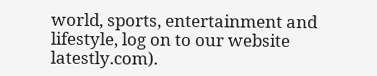world, sports, entertainment and lifestyle, log on to our website latestly.com).